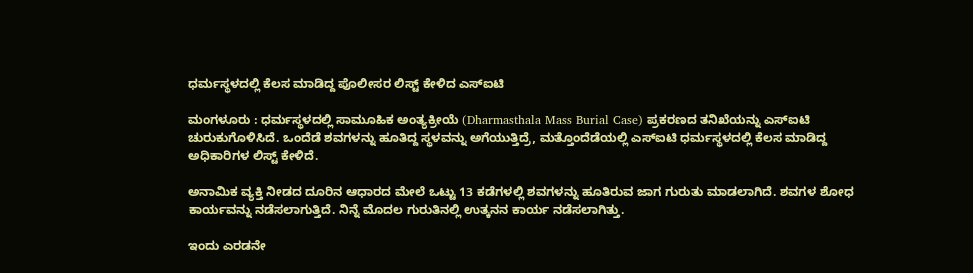ಧರ್ಮಸ್ಥಳದಲ್ಲಿ ಕೆಲಸ ಮಾಡಿದ್ದ ಪೊಲೀಸರ ಲಿಸ್ಟ್‌ ಕೇಳಿದ ಎಸ್‌ಐಟಿ

ಮಂಗಳೂರು : ಧರ್ಮಸ್ಥಳದಲ್ಲಿ ಸಾಮೂಹಿಕ ಅಂತ್ಯಕ್ರೀಯೆ (Dharmasthala Mass Burial Case) ಪ್ರಕರಣದ ತನಿಖೆಯನ್ನು ಎಸ್‌ಐಟಿ ಚುರುಕುಗೊಳಿಸಿದೆ. ಒಂದೆಡೆ ಶವಗಳನ್ನು ಹೂತಿದ್ದ ಸ್ಥಳವನ್ನು ಅಗೆಯುತ್ತಿದ್ರೆ, ಮತ್ತೊಂದೆಡೆಯಲ್ಲಿ ಎಸ್‌ಐಟಿ ಧರ್ಮಸ್ಥಳದಲ್ಲಿ ಕೆಲಸ ಮಾಡಿದ್ದ ಅಧಿಕಾರಿಗಳ ಲಿಸ್ಟ್‌ ಕೇಳಿದೆ.

ಅನಾಮಿಕ ವ್ಯಕ್ತಿ ನೀಡದ ದೂರಿನ ಆಧಾರದ ಮೇಲೆ ಒಟ್ಟು 13 ಕಡೆಗಳಲ್ಲಿ ಶವಗಳನ್ನು ಹೂತಿರುವ ಜಾಗ ಗುರುತು ಮಾಡಲಾಗಿದೆ. ಶವಗಳ ಶೋಧ ಕಾರ್ಯವನ್ನು ನಡೆಸಲಾಗುತ್ತಿದೆ. ನಿನ್ನೆ ಮೊದಲ ಗುರುತಿನಲ್ಲಿ ಉತ್ಕನನ ಕಾರ್ಯ ನಡೆಸಲಾಗಿತ್ತು.

ಇಂದು ಎರಡನೇ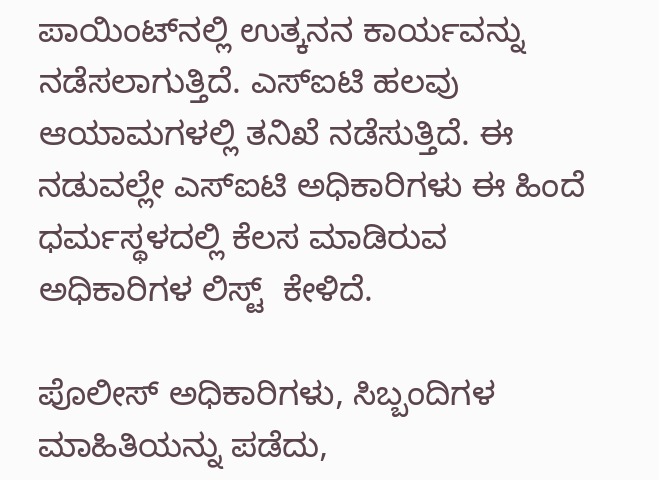ಪಾಯಿಂಟ್‌ನಲ್ಲಿ ಉತ್ಕನನ ಕಾರ್ಯವನ್ನು ನಡೆಸಲಾಗುತ್ತಿದೆ. ಎಸ್‌ಐಟಿ ಹಲವು ಆಯಾಮಗಳಲ್ಲಿ ತನಿಖೆ ನಡೆಸುತ್ತಿದೆ. ಈ ನಡುವಲ್ಲೇ ಎಸ್‌ಐಟಿ ಅಧಿಕಾರಿಗಳು ಈ ಹಿಂದೆ ಧರ್ಮಸ್ಥಳದಲ್ಲಿ ಕೆಲಸ ಮಾಡಿರುವ ಅಧಿಕಾರಿಗಳ ಲಿಸ್ಟ್‌  ಕೇಳಿದೆ.

ಪೊಲೀಸ್‌ ಅಧಿಕಾರಿಗಳು, ಸಿಬ್ಬಂದಿಗಳ ಮಾಹಿತಿಯನ್ನು ಪಡೆದು,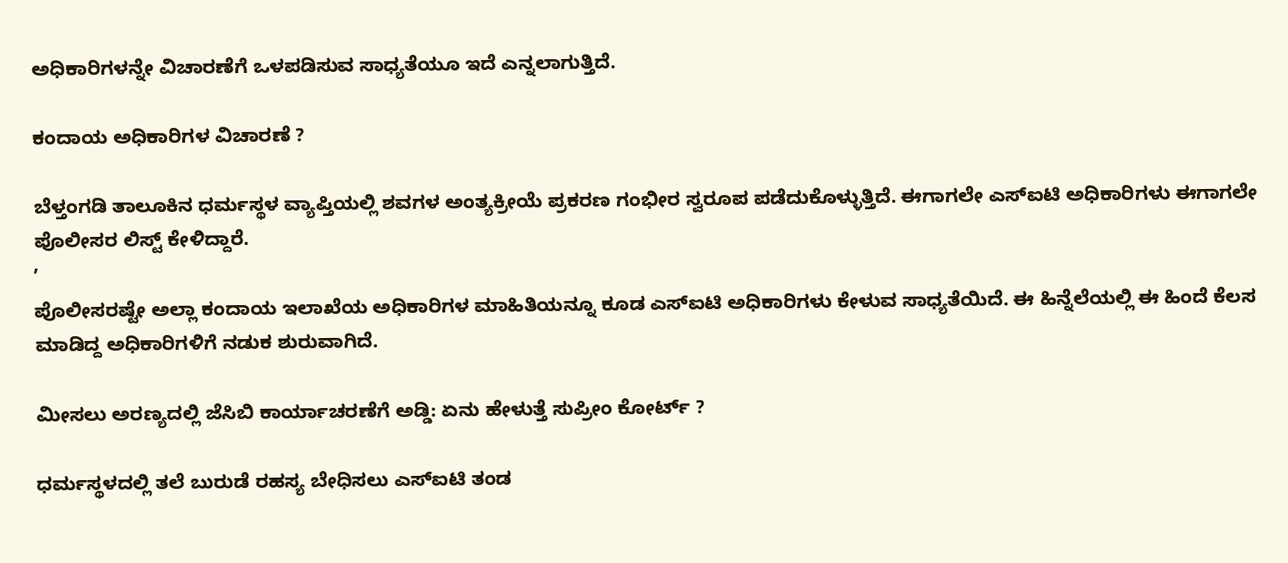ಅಧಿಕಾರಿಗಳನ್ನೇ ವಿಚಾರಣೆಗೆ ಒಳಪಡಿಸುವ ಸಾಧ್ಯತೆಯೂ ಇದೆ ಎನ್ನಲಾಗುತ್ತಿದೆ.

ಕಂದಾಯ ಅಧಿಕಾರಿಗಳ ವಿಚಾರಣೆ ?

ಬೆಳ್ತಂಗಡಿ ತಾಲೂಕಿನ ಧರ್ಮಸ್ಥಳ ವ್ಯಾಪ್ತಿಯಲ್ಲಿ ಶವಗಳ ಅಂತ್ಯಕ್ರೀಯೆ ಪ್ರಕರಣ ಗಂಭೀರ ಸ್ವರೂಪ ಪಡೆದುಕೊಳ್ಳುತ್ತಿದೆ. ಈಗಾಗಲೇ ಎಸ್‌ಐಟಿ ಅಧಿಕಾರಿಗಳು ಈಗಾಗಲೇ ಪೊಲೀಸರ ಲಿಸ್ಟ್‌ ಕೇಳಿದ್ದಾರೆ.
ʼ
ಪೊಲೀಸರಷ್ಟೇ ಅಲ್ಲಾ ಕಂದಾಯ ಇಲಾಖೆಯ ಅಧಿಕಾರಿಗಳ ಮಾಹಿತಿಯನ್ನೂ ಕೂಡ ಎಸ್‌ಐಟಿ ಅಧಿಕಾರಿಗಳು ಕೇಳುವ ಸಾಧ್ಯತೆಯಿದೆ. ಈ ಹಿನ್ನೆಲೆಯಲ್ಲಿ ಈ ಹಿಂದೆ ಕೆಲಸ ಮಾಡಿದ್ದ ಅಧಿಕಾರಿಗಳಿಗೆ ನಡುಕ ಶುರುವಾಗಿದೆ.

ಮೀಸಲು ಅರಣ್ಯದಲ್ಲಿ ಜೆಸಿಬಿ ಕಾರ್ಯಾಚರಣೆಗೆ ಅಡ್ಡಿ: ಏನು ಹೇಳುತ್ತೆ ಸುಪ್ರೀಂ ಕೋರ್ಟ್‌ ?

ಧರ್ಮಸ್ಥಳದಲ್ಲಿ ತಲೆ ಬುರುಡೆ ರಹಸ್ಯ ಬೇಧಿಸಲು ಎಸ್ಐಟಿ ತಂಡ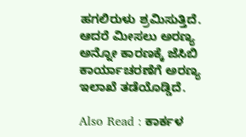ಹಗಲಿರುಳು ಶ್ರಮಿಸುತ್ತಿದೆ. ಆದರೆ ಮೀಸಲು ಅರಣ್ಯ ಅನ್ನೋ ಕಾರಣಕ್ಕೆ ಜೆಸಿಬಿ ಕಾರ್ಯಾಚರಣೆಗೆ ಅರಣ್ಯ ಇಲಾಖೆ ತಡೆಯೊಡ್ಡಿದೆ.

Also Read : ಕಾರ್ಕಳ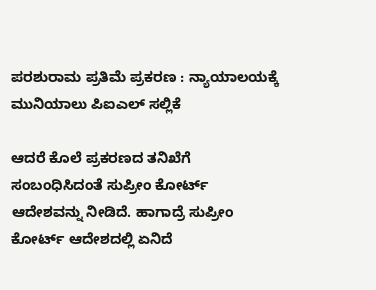ಪರಶುರಾಮ ಪ್ರತಿಮೆ ಪ್ರಕರಣ : ನ್ಯಾಯಾಲಯಕ್ಕೆ ಮುನಿಯಾಲು ಪಿಐಎಲ್‌ ಸಲ್ಲಿಕೆ

ಆದರೆ ಕೊಲೆ ಪ್ರಕರಣದ ತನಿಖೆಗೆ ಸಂಬಂಧಿಸಿದಂತೆ ಸುಪ್ರೀಂ ಕೋರ್ಟ್‌ ಆದೇಶವನ್ನು ನೀಡಿದೆ. ಹಾಗಾದ್ರೆ ಸುಪ್ರೀಂ ಕೋರ್ಟ್‌ ಆದೇಶದಲ್ಲಿ ಏನಿದೆ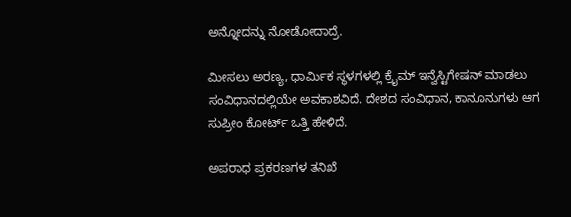ಅನ್ನೋದನ್ನು ನೋಡೋದಾದ್ರೆ.

ಮೀಸಲು ಅರಣ್ಯ, ಧಾರ್ಮಿಕ ಸ್ಥಳಗಳಲ್ಲಿ ಕ್ರೈಮ್ ಇನ್ವೆಸ್ಟಿಗೇಷನ್ ಮಾಡಲು ಸಂವಿಧಾನದಲ್ಲಿಯೇ ಅವಕಾಶವಿದೆ. ದೇಶದ ಸಂವಿಧಾನ, ಕಾನೂನುಗಳು ಆಗ ಸುಪ್ರೀಂ ಕೋರ್ಟ್ ಒತ್ತಿ ಹೇಳಿದೆ.

ಅಪರಾಧ ಪ್ರಕರಣಗಳ ತನಿಖೆ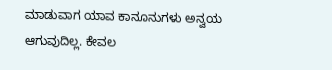ಮಾಡುವಾಗ ಯಾವ ಕಾನೂನುಗಳು ಅನ್ವಯ ಆಗುವುದಿಲ್ಲ. ಕೇವಲ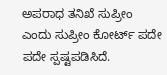ಅಪರಾಧ ತನಿಖೆ ಸುಪ್ರೀಂ ಎಂದು ಸುಪ್ರೀಂ ಕೋರ್ಟ್ ಪದೇ ಪದೇ ಸ್ಪಷ್ಟಪಡಿಸಿದೆ.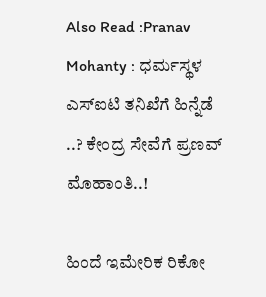Also Read :Pranav Mohanty : ಧರ್ಮಸ್ಥಳ ಎಸ್‌ಐಟಿ ತನಿಖೆಗೆ ಹಿನ್ನೆಡೆ ..? ಕೇಂದ್ರ ಸೇವೆಗೆ ಪ್ರಣವ್‌ ಮೊಹಾಂತಿ..!

ಹಿಂದೆ ಇಮೇರಿಕ ರಿಕೋ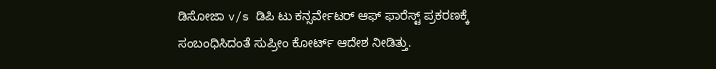ಡಿಸೋಜಾ v/s ಡಿಪಿ ಟು ಕನ್ಸರ್ವೇಟರ್ ಆಫ್ ಫಾರೆಸ್ಟ್ ಪ್ರಕರಣಕ್ಕೆ ಸಂಬಂಧಿಸಿದಂತೆ ಸುಪ್ರೀಂ ಕೋರ್ಟ್‌ ಆದೇಶ ನೀಡಿತ್ತು.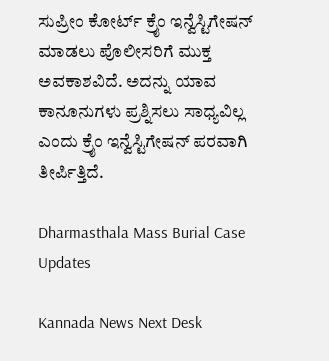ಸುಪ್ರೀಂ ಕೋರ್ಟ್ ಕ್ರೈಂ ಇನ್ವೆಸ್ಟಿಗೇಷನ್ ಮಾಡಲು ಪೊಲೀಸರಿಗೆ ಮುಕ್ತ ಅವಕಾಶವಿದೆ. ಅದನ್ನು ಯಾವ ಕಾನೂನುಗಳು ಪ್ರಶ್ನಿಸಲು ಸಾಧ್ಯವಿಲ್ಲ ಎಂದು ಕ್ರೈಂ ಇನ್ವೆಸ್ಟಿಗೇಷನ್ ಪರವಾಗಿ ತೀರ್ಪಿತ್ತಿದೆ.

Dharmasthala Mass Burial Case Updates

Kannada News Next Desk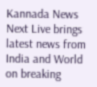Kannada News Next Live brings latest news from India and World on breaking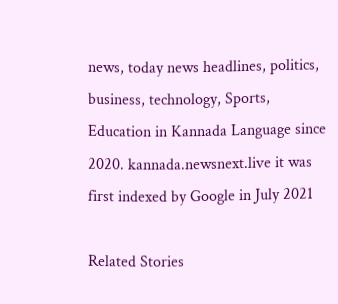news, today news headlines, politics, business, technology, Sports, Education in Kannada Language since 2020. kannada.newsnext.live it was first indexed by Google in July 2021

Related Stories